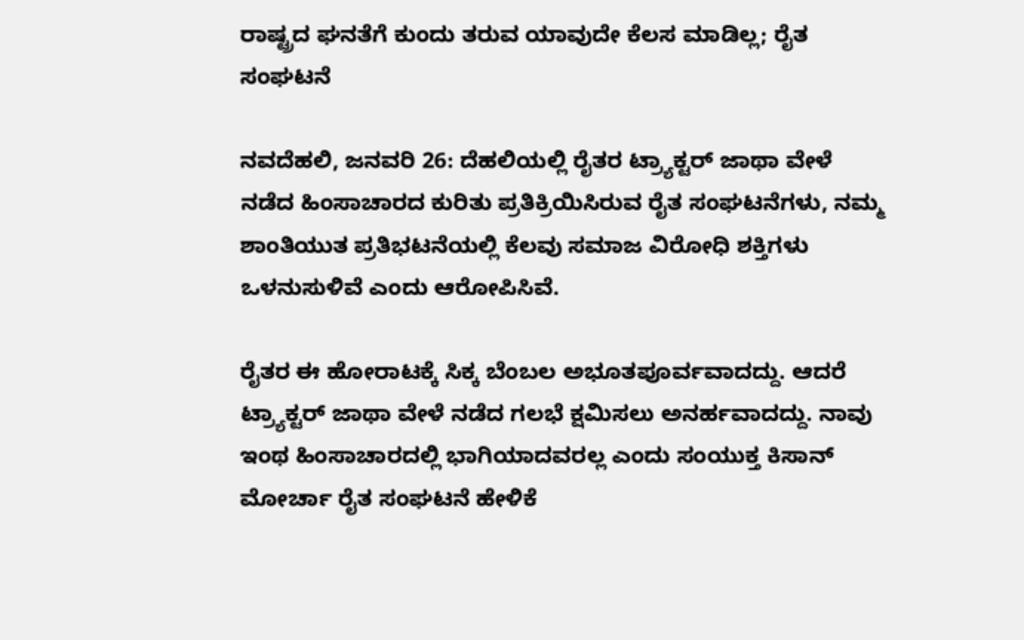ರಾಷ್ಟ್ರದ ಘನತೆಗೆ ಕುಂದು ತರುವ ಯಾವುದೇ ಕೆಲಸ ಮಾಡಿಲ್ಲ; ರೈತ ಸಂಘಟನೆ

ನವದೆಹಲಿ, ಜನವರಿ 26: ದೆಹಲಿಯಲ್ಲಿ ರೈತರ ಟ್ರ್ಯಾಕ್ಟರ್ ಜಾಥಾ ವೇಳೆ ನಡೆದ ಹಿಂಸಾಚಾರದ ಕುರಿತು ಪ್ರತಿಕ್ರಿಯಿಸಿರುವ ರೈತ ಸಂಘಟನೆಗಳು, ನಮ್ಮ ಶಾಂತಿಯುತ ಪ್ರತಿಭಟನೆಯಲ್ಲಿ ಕೆಲವು ಸಮಾಜ ವಿರೋಧಿ ಶಕ್ತಿಗಳು ಒಳನುಸುಳಿವೆ ಎಂದು ಆರೋಪಿಸಿವೆ.

ರೈತರ ಈ ಹೋರಾಟಕ್ಕೆ ಸಿಕ್ಕ ಬೆಂಬಲ ಅಭೂತಪೂರ್ವವಾದದ್ದು. ಆದರೆ ಟ್ರ್ಯಾಕ್ಟರ್ ಜಾಥಾ ವೇಳೆ ನಡೆದ ಗಲಭೆ ಕ್ಷಮಿಸಲು ಅನರ್ಹವಾದದ್ದು. ನಾವು ಇಂಥ ಹಿಂಸಾಚಾರದಲ್ಲಿ ಭಾಗಿಯಾದವರಲ್ಲ ಎಂದು ಸಂಯುಕ್ತ ಕಿಸಾನ್ ಮೋರ್ಚಾ ರೈತ ಸಂಘಟನೆ ಹೇಳಿಕೆ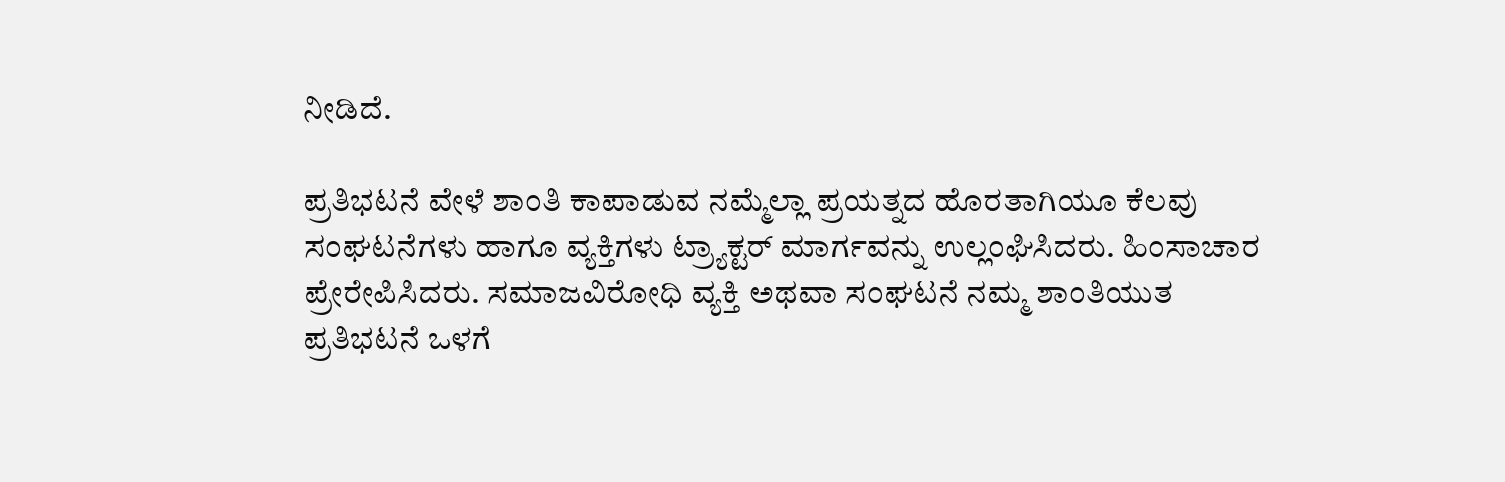ನೀಡಿದೆ.

ಪ್ರತಿಭಟನೆ ವೇಳೆ ಶಾಂತಿ ಕಾಪಾಡುವ ನಮ್ಮೆಲ್ಲಾ ಪ್ರಯತ್ನದ ಹೊರತಾಗಿಯೂ ಕೆಲವು ಸಂಘಟನೆಗಳು ಹಾಗೂ ವ್ಯಕ್ತಿಗಳು ಟ್ರ್ಯಾಕ್ಟರ್ ಮಾರ್ಗವನ್ನು ಉಲ್ಲಂಘಿಸಿದರು. ಹಿಂಸಾಚಾರ ಪ್ರೇರೇಪಿಸಿದರು. ಸಮಾಜವಿರೋಧಿ ವ್ಯಕ್ತಿ ಅಥವಾ ಸಂಘಟನೆ ನಮ್ಮ ಶಾಂತಿಯುತ ಪ್ರತಿಭಟನೆ ಒಳಗೆ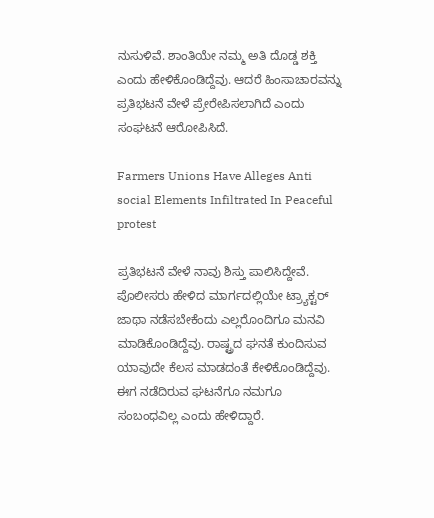ನುಸುಳಿವೆ. ಶಾಂತಿಯೇ ನಮ್ಮ ಅತಿ ದೊಡ್ಡ ಶಕ್ತಿ ಎಂದು ಹೇಳಿಕೊಂಡಿದ್ದೆವು. ಆದರೆ ಹಿಂಸಾಚಾರವನ್ನು ಪ್ರತಿಭಟನೆ ವೇಳೆ ಪ್ರೇರೇಪಿಸಲಾಗಿದೆ ಎಂದು ಸಂಘಟನೆ ಆರೋಪಿಸಿದೆ.

Farmers Unions Have Alleges Anti social Elements Infiltrated In Peaceful protest

ಪ್ರತಿಭಟನೆ ವೇಳೆ ನಾವು ಶಿಸ್ತು ಪಾಲಿಸಿದ್ದೇವೆ. ಪೊಲೀಸರು ಹೇಳಿದ ಮಾರ್ಗದಲ್ಲಿಯೇ ಟ್ರ್ಯಾಕ್ಟರ್ ಜಾಥಾ ನಡೆಸಬೇಕೆಂದು ಎಲ್ಲರೊಂದಿಗೂ ಮನವಿ ಮಾಡಿಕೊಂಡಿದ್ದೆವು. ರಾಷ್ಟ್ರದ ಘನತೆ ಕುಂದಿಸುವ ಯಾವುದೇ ಕೆಲಸ ಮಾಡದಂತೆ ಕೇಳಿಕೊಂಡಿದ್ದೆವು. ಈಗ ನಡೆದಿರುವ ಘಟನೆಗೂ ನಮಗೂ ಸಂಬಂಧವಿಲ್ಲ ಎಂದು ಹೇಳಿದ್ದಾರೆ.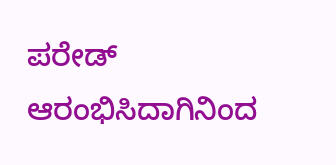ಪರೇಡ್ ಆರಂಭಿಸಿದಾಗಿನಿಂದ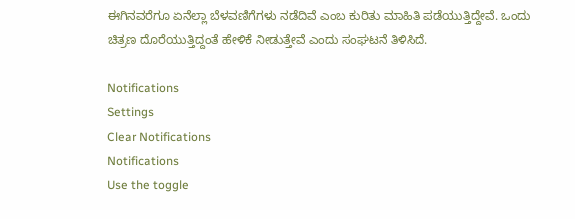ಈಗಿನವರೆಗೂ ಏನೆಲ್ಲಾ ಬೆಳವಣಿಗೆಗಳು ನಡೆದಿವೆ ಎಂಬ ಕುರಿತು ಮಾಹಿತಿ ಪಡೆಯುತ್ತಿದ್ದೇವೆ. ಒಂದು ಚಿತ್ರಣ ದೊರೆಯುತ್ತಿದ್ದಂತೆ ಹೇಳಿಕೆ ನೀಡುತ್ತೇವೆ ಎಂದು ಸಂಘಟನೆ ತಿಳಿಸಿದೆ.

Notifications
Settings
Clear Notifications
Notifications
Use the toggle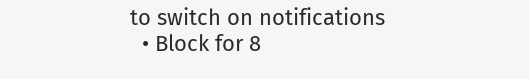to switch on notifications
  • Block for 8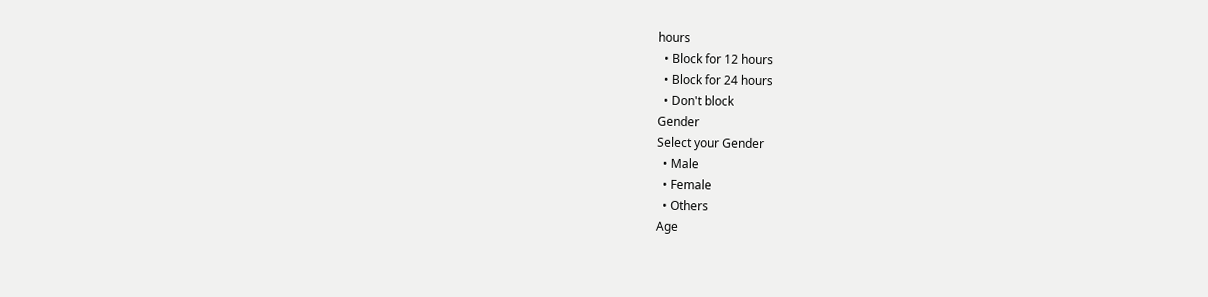hours
  • Block for 12 hours
  • Block for 24 hours
  • Don't block
Gender
Select your Gender
  • Male
  • Female
  • Others
Age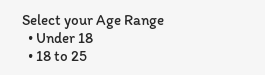Select your Age Range
  • Under 18
  • 18 to 25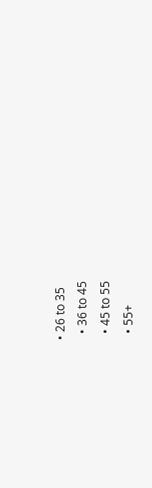• 26 to 35
  • 36 to 45
  • 45 to 55
  • 55+